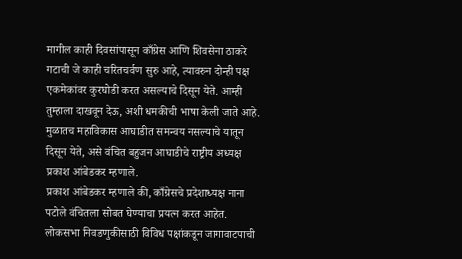मागील काही दिवसांपासून काँग्रेस आणि शिवसेना ठाकरे गटाची जे काही चरितचर्वण सुरु आहे, त्यावरुन दोन्ही पक्ष एकमेकांवर कुरघोडी करत असल्याचे दिसून येते. आम्ही तुम्हाला दाखवून देऊ, अशी धमकीची भाषा केली जाते आहे. मुळातच महाविकास आघाडीत समन्वय नसल्याचे यातून दिसून येते, असे वंचित बहुजन आघाडीचे राष्ट्रीय अध्यक्ष प्रकाश आंबेडकर म्हणाले.
प्रकाश आंबेडकर म्हणाले की, काँग्रेसचे प्रदेशाध्यक्ष नाना पटोले वंचितला सोबत घेण्याचा प्रयत्न करत आहेत. लोकसभा निवडणुकीसाठी विविध पक्षांकडून जागावाटपाची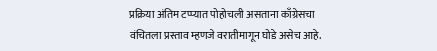प्रक्रिया अंतिम टप्प्यात पोहोचली असताना काँग्रेसचा वंचितला प्रस्ताव म्हणजे वरातीमागून घोडे असेच आहे.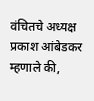वंचितचे अध्यक्ष प्रकाश आंबेडकर म्हणाले की,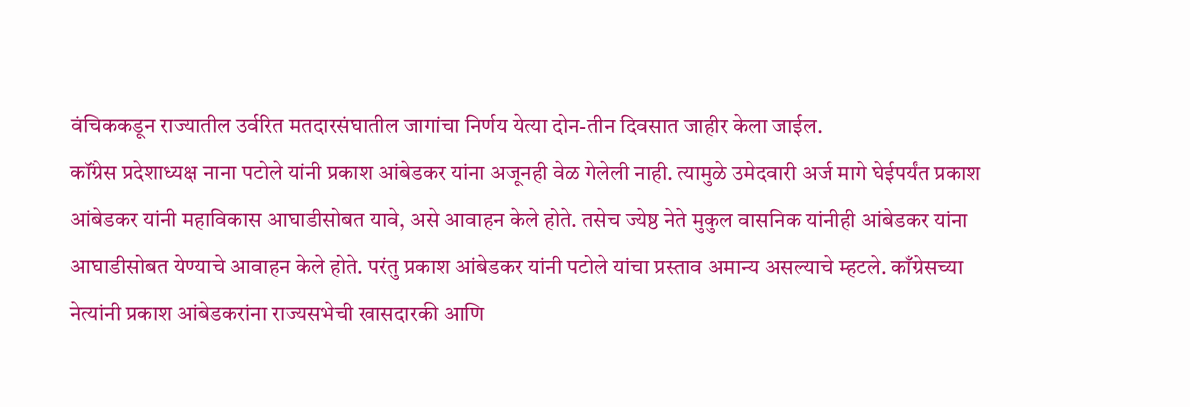वंचिककडून राज्यातील उर्वरित मतदारसंघातील जागांचा निर्णय येत्या दोन-तीन दिवसात जाहीर केला जाईल.
कॉंग्रेस प्रदेशाध्यक्ष नाना पटोले यांनी प्रकाश आंबेडकर यांना अजूनही वेळ गेलेली नाही. त्यामुळे उमेदवारी अर्ज मागे घेईपर्यंत प्रकाश आंबेडकर यांनी महाविकास आघाडीसोबत यावे, असे आवाहन केले होते. तसेच ज्येष्ठ नेते मुकुल वासनिक यांनीही आंबेडकर यांना आघाडीसोबत येण्याचे आवाहन केले होते. परंतु प्रकाश आंबेडकर यांनी पटोले यांचा प्रस्ताव अमान्य असल्याचे म्हटले. काँग्रेसच्या नेत्यांनी प्रकाश आंबेडकरांना राज्यसभेची खासदारकी आणि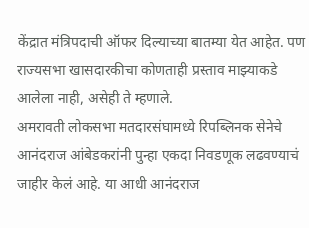केंद्रात मंत्रिपदाची ऑफर दिल्याच्या बातम्या येत आहेत. पण राज्यसभा खासदारकीचा कोणताही प्रस्ताव माझ्याकडे आलेला नाही, असेही ते म्हणाले.
अमरावती लोकसभा मतदारसंघामध्ये रिपब्लिनक सेनेचे आनंदराज आंबेडकरांनी पुन्हा एकदा निवडणूक लढवण्याचं जाहीर केलं आहे. या आधी आनंदराज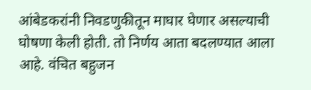आंबेडकरांनी निवडणुकीतून माघार घेणार असल्याची घोषणा केली होती. तो निर्णय आता बदलण्यात आला आहे. वंचित बहुजन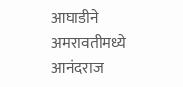आघाडीने अमरावतीमध्ये आनंदराज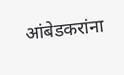आंबेडकरांना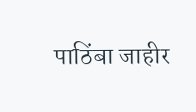पाठिंबा जाहीर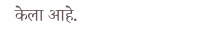केला आहे.